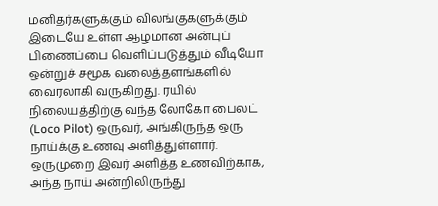மனிதர்களுக்கும் விலங்குகளுக்கும் இடையே உள்ள ஆழமான அன்புப் பிணைப்பை வெளிப்படுத்தும் வீடியோ ஒன்றுச் சமூக வலைத்தளங்களில் வைரலாகி வருகிறது. ரயில் நிலையத்திற்கு வந்த லோகோ பைலட் (Loco Pilot) ஒருவர், அங்கிருந்த ஒரு நாய்க்கு உணவு அளித்துள்ளார்.
ஒருமுறை இவர் அளித்த உணவிற்காக, அந்த நாய் அன்றிலிருந்து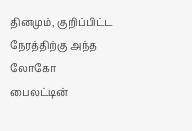தினமும், குறிப்பிட்ட நேரத்திற்கு அந்த லோகோ பைலட்டின்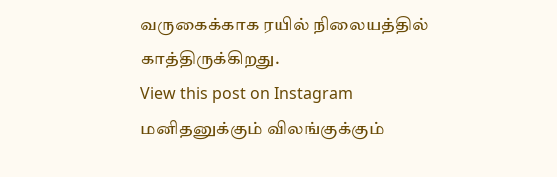வருகைக்காக ரயில் நிலையத்தில் காத்திருக்கிறது.
View this post on Instagram
மனிதனுக்கும் விலங்குக்கும்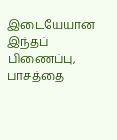இடையேயான இந்தப் பிணைப்பு, பாசத்தை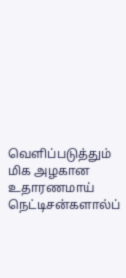வெளிப்படுத்தும் மிக அழகான உதாரணமாய் நெட்டிசன்களால்ப்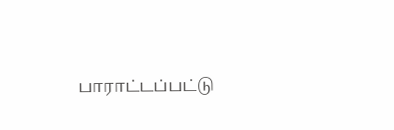பாராட்டப்பட்டு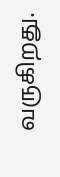வருகிறது.